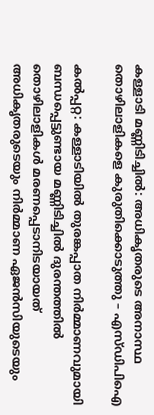കള്ളാടി മണ്ണിടിച്ചിൽ: അധികൃതരുടെ അനാസ്ഥ തൊഴിലാളികളെ കുരുതിക്കൊടുത്തു – എസ്‌ഡിപിഐ

കൽപ്പറ്റ: കള്ളാടിയിൽ തുരങ്കപ്പാത നിർമ്മാണവുമായി ബന്ധപ്പെട്ടുണ്ടായ മണ്ണിടിച്ചിൽ ദുരന്തത്തിൽ തൊഴിലാളികൾ മരണപ്പെടാനിടയായത് അധികൃതരുടെയും നിർമ്മാണ ഏജൻസിയുടെയും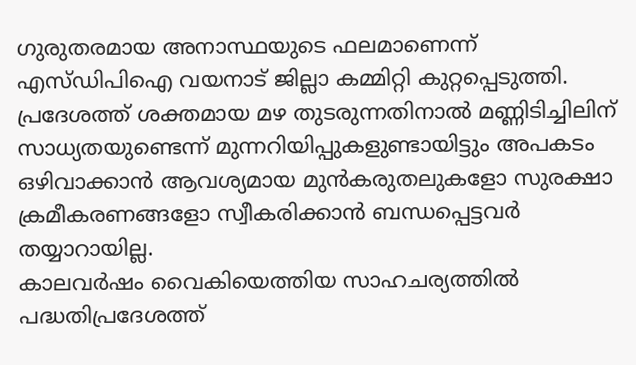ഗുരുതരമായ അനാസ്ഥയുടെ ഫലമാണെന്ന് എസ്‌ഡിപിഐ വയനാട് ജില്ലാ കമ്മിറ്റി കുറ്റപ്പെടുത്തി. പ്രദേശത്ത് ശക്തമായ മഴ തുടരുന്നതിനാൽ മണ്ണിടിച്ചിലിന് സാധ്യതയുണ്ടെന്ന് മുന്നറിയിപ്പുകളുണ്ടായിട്ടും അപകടം ഒഴിവാക്കാൻ ആവശ്യമായ മുൻകരുതലുകളോ സുരക്ഷാ ക്രമീകരണങ്ങളോ സ്വീകരിക്കാൻ ബന്ധപ്പെട്ടവർ തയ്യാറായില്ല.
കാലവർഷം വൈകിയെത്തിയ സാഹചര്യത്തിൽ പദ്ധതിപ്രദേശത്ത്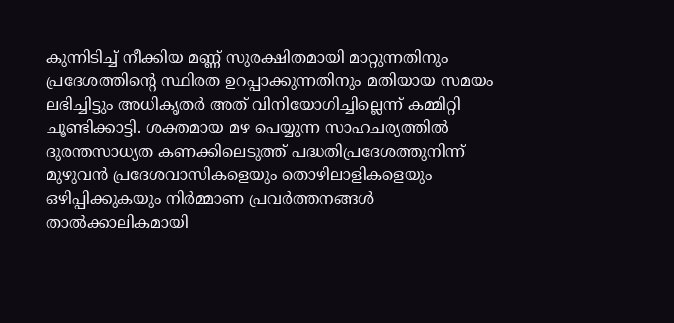കുന്നിടിച്ച് നീക്കിയ മണ്ണ് സുരക്ഷിതമായി മാറ്റുന്നതിനും പ്രദേശത്തിന്റെ സ്ഥിരത ഉറപ്പാക്കുന്നതിനും മതിയായ സമയം ലഭിച്ചിട്ടും അധികൃതർ അത് വിനിയോഗിച്ചില്ലെന്ന് കമ്മിറ്റി ചൂണ്ടിക്കാട്ടി. ശക്തമായ മഴ പെയ്യുന്ന സാഹചര്യത്തിൽ ദുരന്തസാധ്യത കണക്കിലെടുത്ത് പദ്ധതിപ്രദേശത്തുനിന്ന് മുഴുവൻ പ്രദേശവാസികളെയും തൊഴിലാളികളെയും ഒഴിപ്പിക്കുകയും നിർമ്മാണ പ്രവർത്തനങ്ങൾ താൽക്കാലികമായി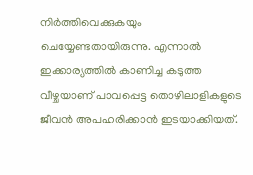നിർത്തിവെക്കുകയും ചെയ്യേണ്ടതായിരുന്നു. എന്നാൽ ഇക്കാര്യത്തിൽ കാണിച്ച കടുത്ത വീഴ്ചയാണ് പാവപ്പെട്ട തൊഴിലാളികളുടെ ജീവൻ അപഹരിക്കാൻ ഇടയാക്കിയത്.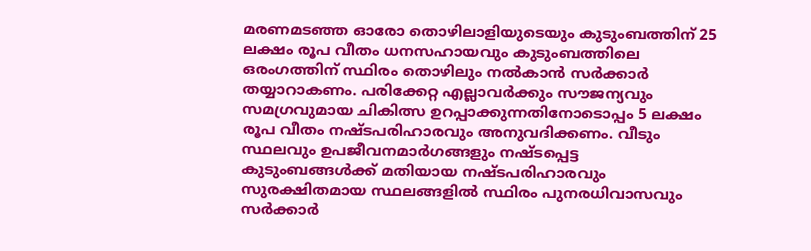മരണമടഞ്ഞ ഓരോ തൊഴിലാളിയുടെയും കുടുംബത്തിന് 25 ലക്ഷം രൂപ വീതം ധനസഹായവും കുടുംബത്തിലെ ഒരംഗത്തിന് സ്ഥിരം തൊഴിലും നൽകാൻ സർക്കാർ തയ്യാറാകണം. പരിക്കേറ്റ എല്ലാവർക്കും സൗജന്യവും സമഗ്രവുമായ ചികിത്സ ഉറപ്പാക്കുന്നതിനോടൊപ്പം 5 ലക്ഷം രൂപ വീതം നഷ്ടപരിഹാരവും അനുവദിക്കണം. വീടും സ്ഥലവും ഉപജീവനമാർഗങ്ങളും നഷ്ടപ്പെട്ട കുടുംബങ്ങൾക്ക് മതിയായ നഷ്ടപരിഹാരവും സുരക്ഷിതമായ സ്ഥലങ്ങളിൽ സ്ഥിരം പുനരധിവാസവും സർക്കാർ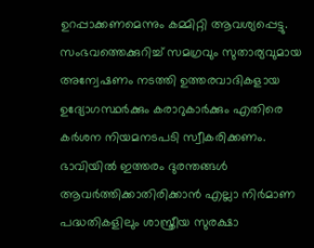ഉറപ്പാക്കണമെന്നും കമ്മിറ്റി ആവശ്യപ്പെട്ടു. സംഭവത്തെക്കുറിച്ച് സമഗ്രവും സുതാര്യവുമായ അന്വേഷണം നടത്തി ഉത്തരവാദികളായ ഉദ്യോഗസ്ഥർക്കും കരാറുകാർക്കും എതിരെ കർശന നിയമനടപടി സ്വീകരിക്കണം. ഭാവിയിൽ ഇത്തരം ദുരന്തങ്ങൾ ആവർത്തിക്കാതിരിക്കാൻ എല്ലാ നിർമാണ പദ്ധതികളിലും ശാസ്ത്രീയ സുരക്ഷാ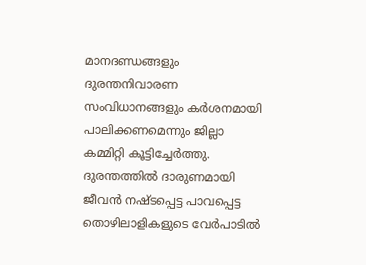മാനദണ്ഡങ്ങളും ദുരന്തനിവാരണ സംവിധാനങ്ങളും കർശനമായി പാലിക്കണമെന്നും ജില്ലാ കമ്മിറ്റി കൂട്ടിച്ചേർത്തു.
ദുരന്തത്തിൽ ദാരുണമായി ജീവൻ നഷ്ടപ്പെട്ട പാവപ്പെട്ട തൊഴിലാളികളുടെ വേർപാടിൽ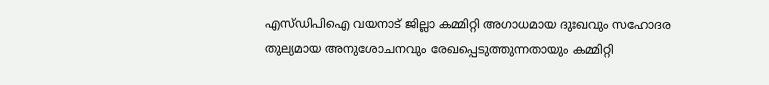എസ്‌ഡിപിഐ വയനാട് ജില്ലാ കമ്മിറ്റി അഗാധമായ ദുഃഖവും സഹോദര തുല്യമായ അനുശോചനവും രേഖപ്പെടുത്തുന്നതായും കമ്മിറ്റി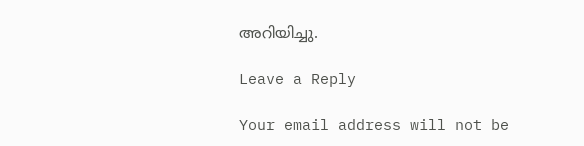അറിയിച്ചു.

Leave a Reply

Your email address will not be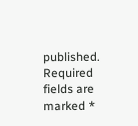published. Required fields are marked *